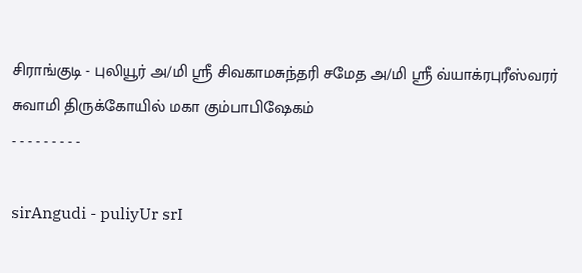சிராங்குடி - புலியூர் அ/மி ஸ்ரீ சிவகாமசுந்தரி சமேத அ/மி ஸ்ரீ வ்யாக்ரபுரீஸ்வரர் சுவாமி திருக்கோயில் மகா கும்பாபிஷேகம்
- - - - - - - - -

sirAngudi - puliyUr srI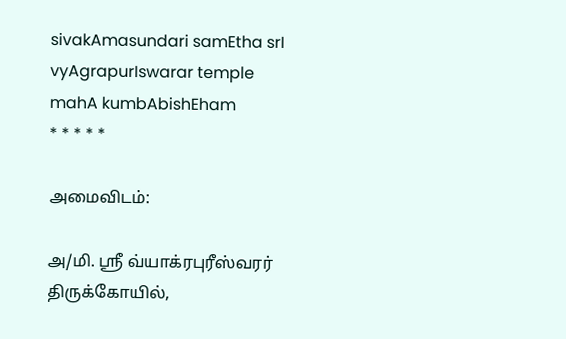sivakAmasundari samEtha srI vyAgrapurIswarar temple mahA kumbAbishEham
* * * * *

அமைவிடம்:

அ/மி. ஸ்ரீ வ்யாக்ரபுரீஸ்வரர் திருக்கோயில்,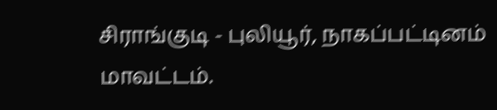சிராங்குடி - புலியூர், நாகப்பட்டினம் மாவட்டம்.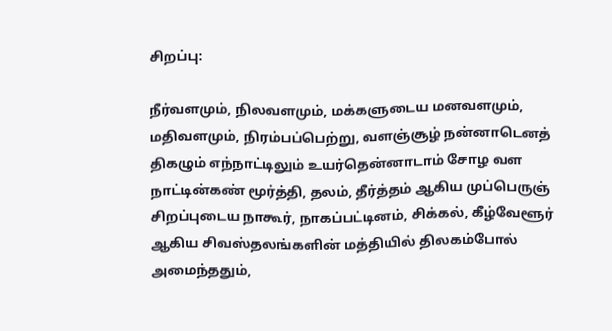சிறப்பு:

நீர்வளமும், நிலவளமும், மக்களுடைய மனவளமும், மதிவளமும், நிரம்பப்பெற்று, வளஞ்சூழ் நன்னாடெனத் திகழும் எந்நாட்டிலும் உயர்தென்னாடாம் சோழ வள நாட்டின்கண் மூர்த்தி, தலம், தீர்த்தம் ஆகிய முப்பெருஞ் சிறப்புடைய நாகூர், நாகப்பட்டினம், சிக்கல், கீழ்வேளூர் ஆகிய சிவஸ்தலங்களின் மத்தியில் திலகம்போல் அமைந்ததும்,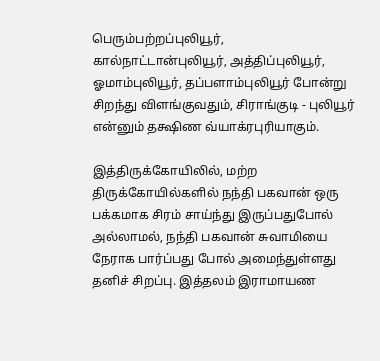பெரும்பற்றப்புலியூர், கால்நாட்டான்புலியூர், அத்திப்புலியூர், ஓமாம்புலியூர், தப்பளாம்புலியூர் போன்று சிறந்து விளங்குவதும், சிராங்குடி - புலியூர் என்னும் தக்ஷிண வ்யாக்ரபுரியாகும்.

இத்திருக்கோயிலில், மற்ற திருக்கோயில்களில் நந்தி பகவான் ஒரு பக்கமாக சிரம் சாய்ந்து இருப்பதுபோல் அல்லாமல், நந்தி பகவான் சுவாமியை நேராக பார்ப்பது போல் அமைந்துள்ளது தனிச் சிறப்பு. இத்தலம் இராமாயண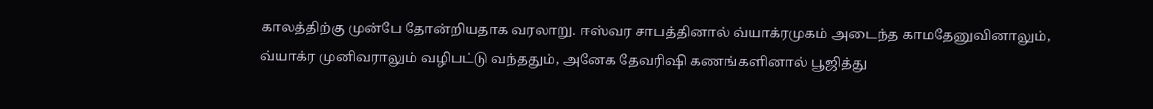காலத்திற்கு முன்பே தோன்றியதாக வரலாறு. ஈஸ்வர சாபத்தினால் வ்யாக்ரமுகம் அடைந்த காமதேனுவினாலும், வ்யாக்ர முனிவராலும் வழிபட்டு வந்ததும், அனேக தேவரிஷி கணங்களினால் பூஜித்து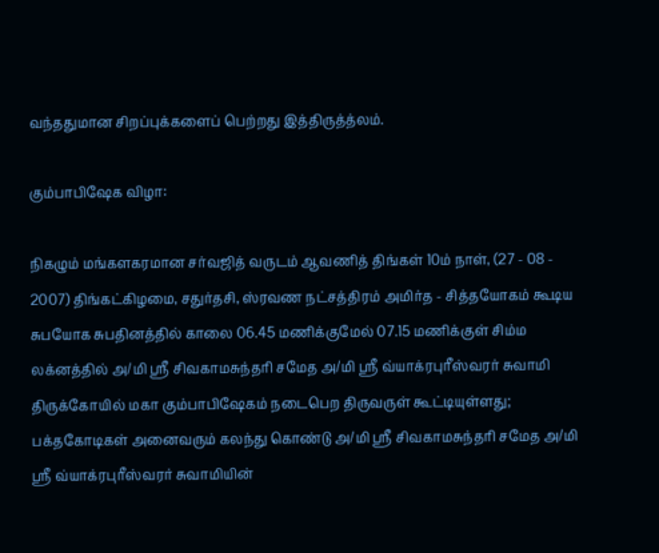வந்ததுமான சிறப்புக்களைப் பெற்றது இத்திருத்த்லம்.

கும்பாபிஷேக விழா:

நிகழும் மங்களகரமான சர்வஜித் வருடம் ஆவணித் திங்கள் 10ம் நாள், (27 - 08 - 2007) திங்கட்கிழமை, சதுர்தசி, ஸ்ரவண நட்சத்திரம் அமிர்த - சித்தயோகம் கூடிய சுபயோக சுபதினத்தில் காலை 06.45 மணிக்குமேல் 07.15 மணிக்குள் சிம்ம லக்னத்தில் அ/மி ஸ்ரீ சிவகாமசுந்தரி சமேத அ/மி ஸ்ரீ வ்யாக்ரபுரீஸ்வரர் சுவாமி திருக்கோயில் மகா கும்பாபிஷேகம் நடைபெற திருவருள் கூட்டியுள்ளது; பக்தகோடிகள் அனைவரும் கலந்து கொண்டு அ/மி ஸ்ரீ சிவகாமசுந்தரி சமேத அ/மி ஸ்ரீ வ்யாக்ரபுரீஸ்வரர் சுவாமியின்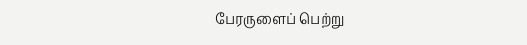பேரருளைப் பெற்று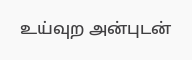உய்வுற அன்புடன்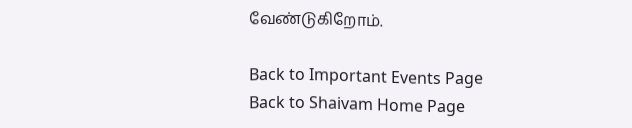வேண்டுகிறோம்.

Back to Important Events Page
Back to Shaivam Home Page